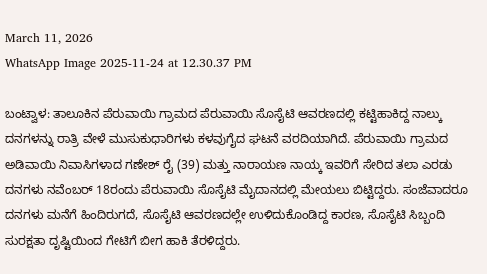March 11, 2026
WhatsApp Image 2025-11-24 at 12.30.37 PM

ಬಂಟ್ವಾಳ: ತಾಲೂಕಿನ ಪೆರುವಾಯಿ ಗ್ರಾಮದ ಪೆರುವಾಯಿ ಸೊಸೈಟಿ ಆವರಣದಲ್ಲಿ ಕಟ್ಟಿಹಾಕಿದ್ದ ನಾಲ್ಕು ದನಗಳನ್ನು ರಾತ್ರಿ ವೇಳೆ ಮುಸುಕುಧಾರಿಗಳು ಕಳವುಗೈದ ಘಟನೆ ವರದಿಯಾಗಿದೆ. ಪೆರುವಾಯಿ ಗ್ರಾಮದ ಅಡಿವಾಯಿ ನಿವಾಸಿಗಳಾದ ಗಣೇಶ್ ರೈ (39) ಮತ್ತು ನಾರಾಯಣ ನಾಯ್ಕ ಇವರಿಗೆ ಸೇರಿದ ತಲಾ ಎರಡು ದನಗಳು ನವೆಂಬರ್ 18ರಂದು ಪೆರುವಾಯಿ ಸೊಸೈಟಿ ಮೈದಾನದಲ್ಲಿ ಮೇಯಲು ಬಿಟ್ಟಿದ್ದರು. ಸಂಜೆವಾದರೂ ದನಗಳು ಮನೆಗೆ ಹಿಂದಿರುಗದೆ, ಸೊಸೈಟಿ ಆವರಣದಲ್ಲೇ ಉಳಿದುಕೊಂಡಿದ್ದ ಕಾರಣ, ಸೊಸೈಟಿ ಸಿಬ್ಬಂದಿ ಸುರಕ್ಷತಾ ದೃಷ್ಟಿಯಿಂದ ಗೇಟಿಗೆ ಬೀಗ ಹಾಕಿ ತೆರಳಿದ್ದರು.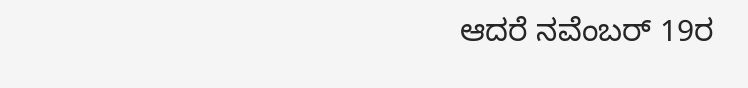ಆದರೆ ನವೆಂಬರ್ 19ರ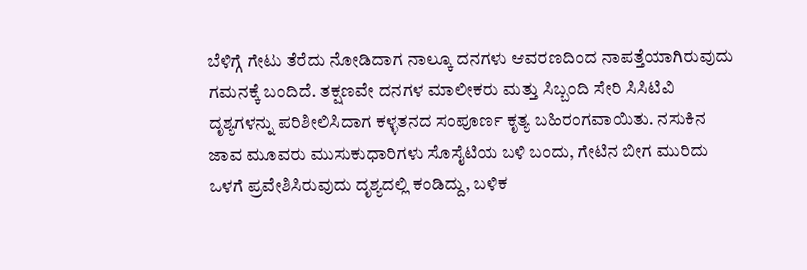ಬೆಳಿಗ್ಗೆ ಗೇಟು ತೆರೆದು ನೋಡಿದಾಗ ನಾಲ್ಕೂ ದನಗಳು ಆವರಣದಿಂದ ನಾಪತ್ತೆಯಾಗಿರುವುದು ಗಮನಕ್ಕೆ ಬಂದಿದೆ. ತಕ್ಷಣವೇ ದನಗಳ ಮಾಲೀಕರು ಮತ್ತು ಸಿಬ್ಬಂದಿ ಸೇರಿ ಸಿಸಿಟಿವಿ ದೃಶ್ಯಗಳನ್ನು ಪರಿಶೀಲಿಸಿದಾಗ ಕಳ್ಳತನದ ಸಂಪೂರ್ಣ ಕೃತ್ಯ ಬಹಿರಂಗವಾಯಿತು. ನಸುಕಿನ ಜಾವ ಮೂವರು ಮುಸುಕುಧಾರಿಗಳು ಸೊಸೈಟಿಯ ಬಳಿ ಬಂದು, ಗೇಟಿನ ಬೀಗ ಮುರಿದು ಒಳಗೆ ಪ್ರವೇಶಿಸಿರುವುದು ದೃಶ್ಯದಲ್ಲಿ ಕಂಡಿದ್ದು, ಬಳಿಕ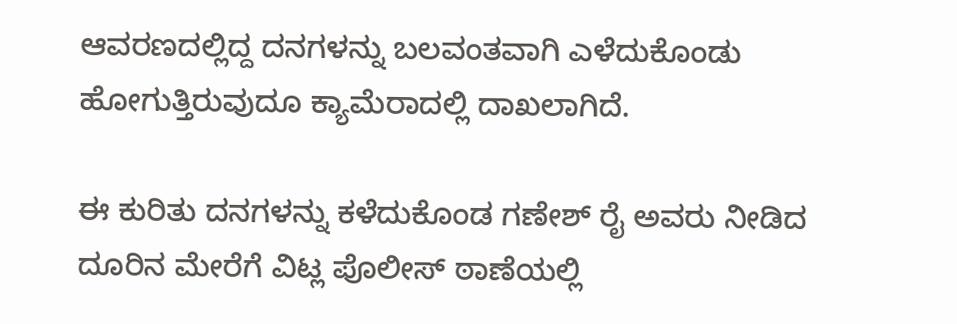ಆವರಣದಲ್ಲಿದ್ದ ದನಗಳನ್ನು ಬಲವಂತವಾಗಿ ಎಳೆದುಕೊಂಡು ಹೋಗುತ್ತಿರುವುದೂ ಕ್ಯಾಮೆರಾದಲ್ಲಿ ದಾಖಲಾಗಿದೆ.

ಈ ಕುರಿತು ದನಗಳನ್ನು ಕಳೆದುಕೊಂಡ ಗಣೇಶ್ ರೈ ಅವರು ನೀಡಿದ ದೂರಿನ ಮೇರೆಗೆ ವಿಟ್ಲ ಪೊಲೀಸ್ ಠಾಣೆಯಲ್ಲಿ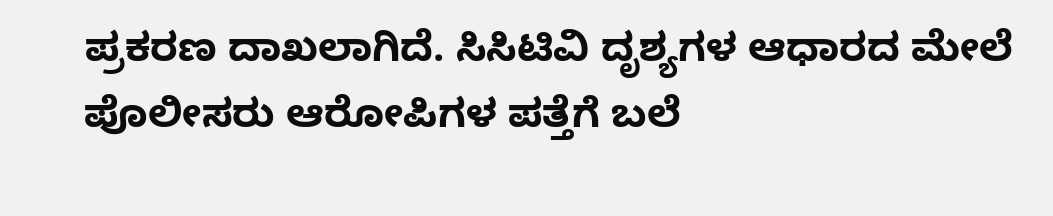ಪ್ರಕರಣ ದಾಖಲಾಗಿದೆ. ಸಿಸಿಟಿವಿ ದೃಶ್ಯಗಳ ಆಧಾರದ ಮೇಲೆ ಪೊಲೀಸರು ಆರೋಪಿಗಳ ಪತ್ತೆಗೆ ಬಲೆ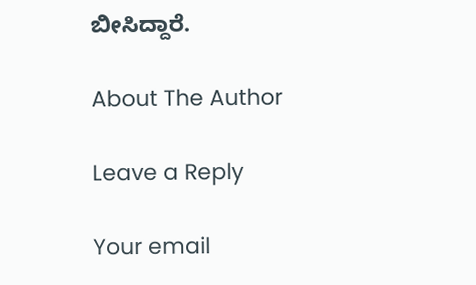ಬೀಸಿದ್ದಾರೆ.

About The Author

Leave a Reply

Your email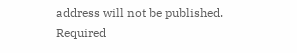address will not be published. Required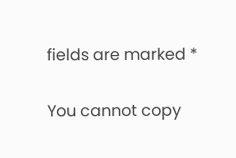fields are marked *

You cannot copy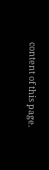content of this page.